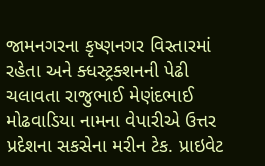જામનગરના કૃષ્ણનગર વિસ્તારમાં રહેતા અને ક્ધસ્ટ્રક્શનની પેઢી ચલાવતા રાજુભાઈ મેણંદભાઈ મોઢવાડિયા નામના વેપારીએ ઉત્તર પ્રદેશના સકસેના મરીન ટેક. પ્રાઇવેટ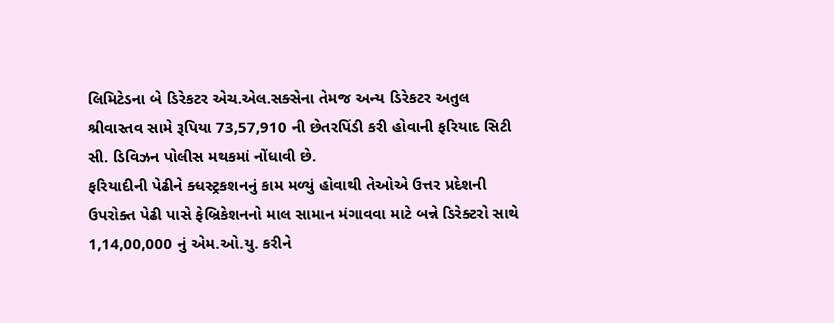લિમિટેડના બે ડિરેકટર એચ.એલ.સક્સેના તેમજ અન્ય ડિરેકટર અતુલ શ્રીવાસ્તવ સામે રૂપિયા 73,57,910 ની છેતરપિંડી કરી હોવાની ફરિયાદ સિટી સી. ડિવિઝન પોલીસ મથકમાં નોંધાવી છે.
ફરિયાદીની પેઢીને ક્ધસ્ટ્રકશનનું કામ મળ્યું હોવાથી તેઓએ ઉત્તર પ્રદેશની ઉપરોક્ત પેઢી પાસે ફેબ્રિકેશનનો માલ સામાન મંગાવવા માટે બન્ને ડિરેક્ટરો સાથે 1,14,00,000 નું એમ.ઓ.યુ. કરીને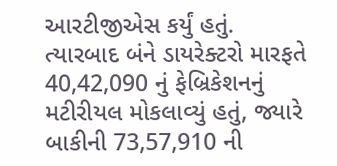આરટીજીએસ કર્યું હતું. ત્યારબાદ બંને ડાયરેક્ટરો મારફતે 40,42,090 નું ફેબ્રિકેશનનું મટીરીયલ મોકલાવ્યું હતું, જ્યારે બાકીની 73,57,910 ની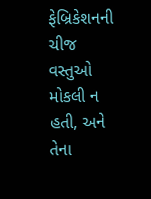ફેબ્રિકેશનની ચીજ વસ્તુઓ મોકલી ન હતી, અને તેના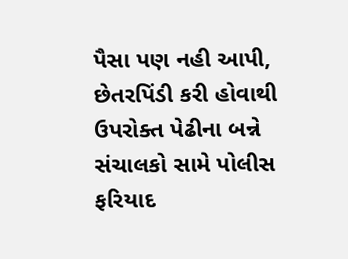પૈસા પણ નહી આપી, છેતરપિંડી કરી હોવાથી ઉપરોક્ત પેઢીના બન્ને સંચાલકો સામે પોલીસ ફરિયાદ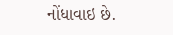નોંધાવાઇ છે.